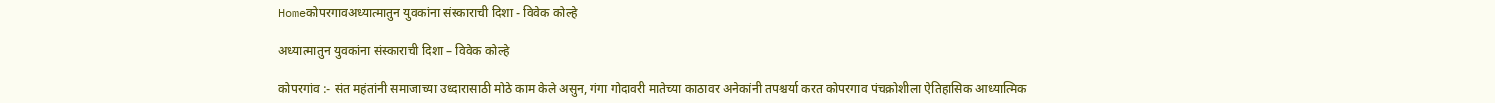Homeकोपरगावअध्यात्मातुन युवकांना संस्काराची दिशा - विवेक कोल्हे

अध्यात्मातुन युवकांना संस्काराची दिशा – विवेक कोल्हे

कोपरगांव :- संत महंतांनी समाजाच्या उध्दारासाठी मोठे काम केले असुन, गंगा गोदावरी मातेच्या काठावर अनेकांनी तपश्चर्या करत कोपरगाव पंचक्रोशीला ऐतिहासिक आध्यात्मिक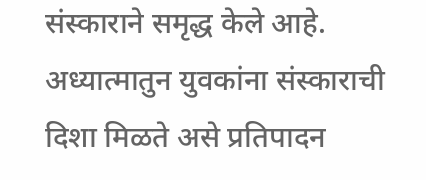संस्काराने समृद्ध केले आहे. अध्यात्मातुन युवकांना संस्काराची दिशा मिळते असे प्रतिपादन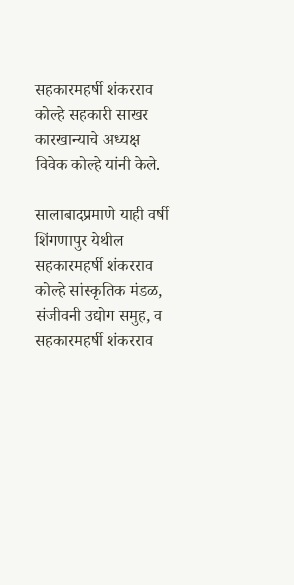सहकारमहर्षी शंकरराव कोल्हे सहकारी साखर कारखान्याचे अध्यक्ष विवेक कोल्हे यांनी केले.

सालाबादप्रमाणे याही वर्षी शिंगणापुर येथील सहकारमहर्षी शंकरराव कोल्हे सांस्कृतिक मंडळ, संजीवनी उद्योग समुह, व सहकारमहर्षी शंकरराव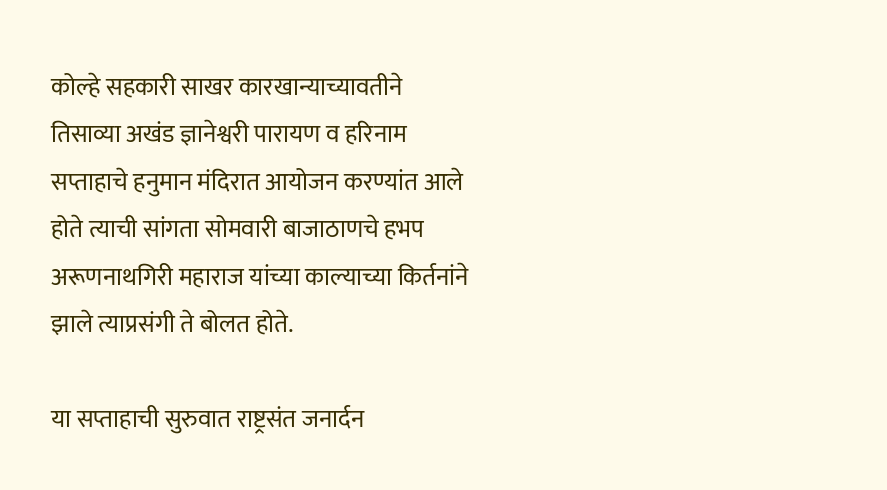कोल्हे सहकारी साखर कारखान्याच्यावतीने तिसाव्या अखंड ज्ञानेश्वरी पारायण व हरिनाम सप्ताहाचे हनुमान मंदिरात आयोजन करण्यांत आले होते त्याची सांगता सोमवारी बाजाठाणचे हभप अरूणनाथगिरी महाराज यांच्या काल्याच्या किर्तनांने झाले त्याप्रसंगी ते बोलत होते.

या सप्ताहाची सुरुवात राष्ट्रसंत जनार्दन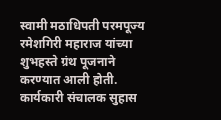स्वामी मठाधिपती परमपूज्य रमेशगिरी महाराज यांच्या शुभहस्ते ग्रंथ पूजनाने करण्यात आली होती. कार्यकारी संचालक सुहास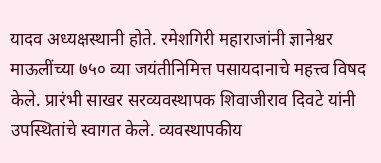यादव अध्यक्षस्थानी होते. रमेशगिरी महाराजांनी ज्ञानेश्वर माऊलींच्या ७५० व्या जयंतीनिमित्त पसायदानाचे महत्त्व विषद केले. प्रारंभी साखर सरव्यवस्थापक शिवाजीराव दिवटे यांनी उपस्थितांचे स्वागत केले. व्यवस्थापकीय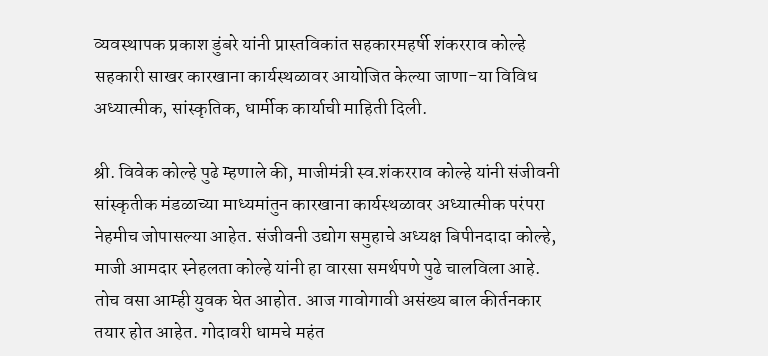व्यवस्थापक प्रकाश डुंबरे यांनी प्रास्तविकांत सहकारमहर्षी शंकरराव कोल्हे सहकारी साखर कारखाना कार्यस्थळावर आयोजित केल्या जाणा-या विविध अध्यात्मीक, सांस्कृतिक, धार्मीक कार्याची माहिती दिली.

श्री. विवेक कोल्हे पुढे म्हणाले की, माजीमंत्री स्व.शंकरराव कोल्हे यांनी संजीवनी सांस्कृतीक मंडळाच्या माध्यमांतुन कारखाना कार्यस्थळावर अध्यात्मीक परंपरा नेहमीच जोपासल्या आहेत. संजीवनी उद्योग समुहाचे अध्यक्ष बिपीनदादा कोल्हे, माजी आमदार स्नेहलता कोल्हे यांनी हा वारसा समर्थपणे पुढे चालविला आहे. तोच वसा आम्ही युवक घेत आहोत. आज गावोगावी असंख्य बाल कीर्तनकार तयार होत आहेत. गोदावरी धामचे महंत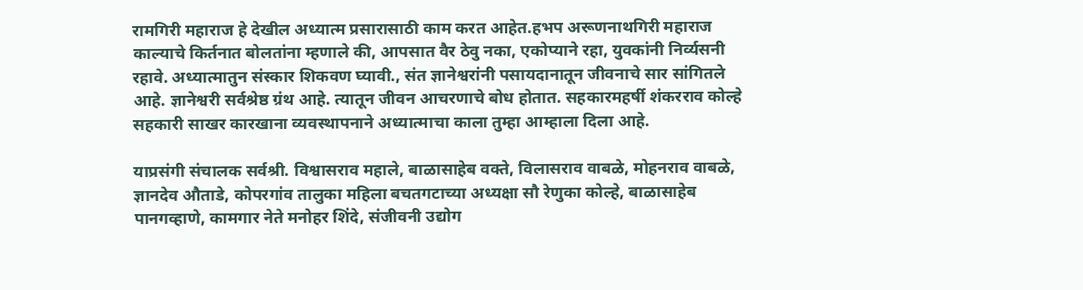रामगिरी महाराज हे देखील अध्यात्म प्रसारासाठी काम करत आहेत.हभप अरूणनाथगिरी महाराज काल्याचे किर्तनात बोलतांना म्हणाले की, आपसात वैर ठेवु नका, एकोप्याने रहा, युवकांनी निर्व्यसनी रहावे. अध्यात्मातुन संस्कार शिकवण घ्यावी., संत ज्ञानेश्वरांनी पसायदानातून जीवनाचे सार सांगितले आहे. ज्ञानेश्वरी सर्वश्रेष्ठ ग्रंथ आहे. त्यातून जीवन आचरणाचे बोध होतात. सहकारमहर्षी शंकरराव कोल्हे सहकारी साखर कारखाना व्यवस्थापनाने अध्यात्माचा काला तुम्हा आम्हाला दिला आहे.

याप्रसंगी संचालक सर्वश्री. विश्वासराव महाले, बाळासाहेब वक्ते, विलासराव वाबळे, मोहनराव वाबळे, ज्ञानदेव औताडे, कोपरगांव तालुका महिला बचतगटाच्या अध्यक्षा सौ रेणुका कोल्हे, बाळासाहेब पानगव्हाणे, कामगार नेते मनोहर शिंदे, संजीवनी उद्योग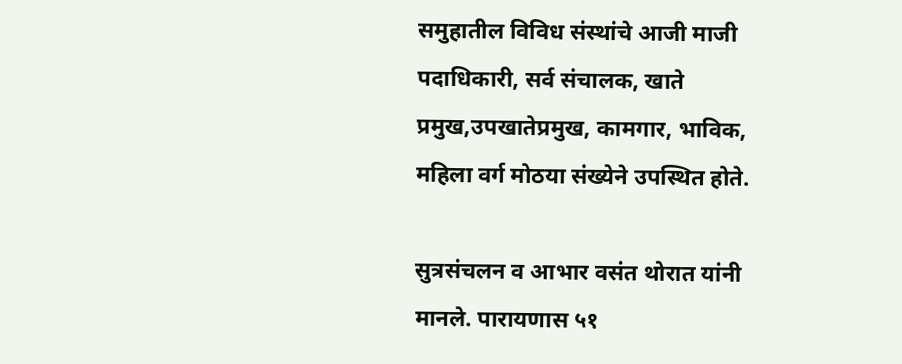समुहातील विविध संस्थांचे आजी माजी पदाधिकारी, सर्व संचालक, खाते प्रमुख,उपखातेप्रमुख, कामगार, भाविक, महिला वर्ग मोठया संख्येने उपस्थित होते.

सुत्रसंचलन व आभार वसंत थोरात यांनी मानले. पारायणास ५१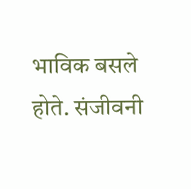भाविक बसले होते. संजीवनी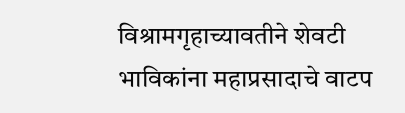विश्रामगृहाच्यावतीने शेवटी भाविकांना महाप्रसादाचे वाटप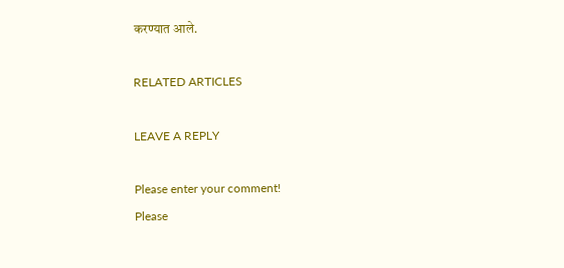करण्यात आले.

RELATED ARTICLES

LEAVE A REPLY

Please enter your comment!
Please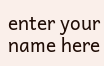enter your name here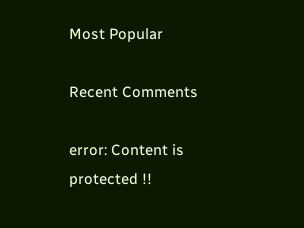Most Popular

Recent Comments

error: Content is protected !!